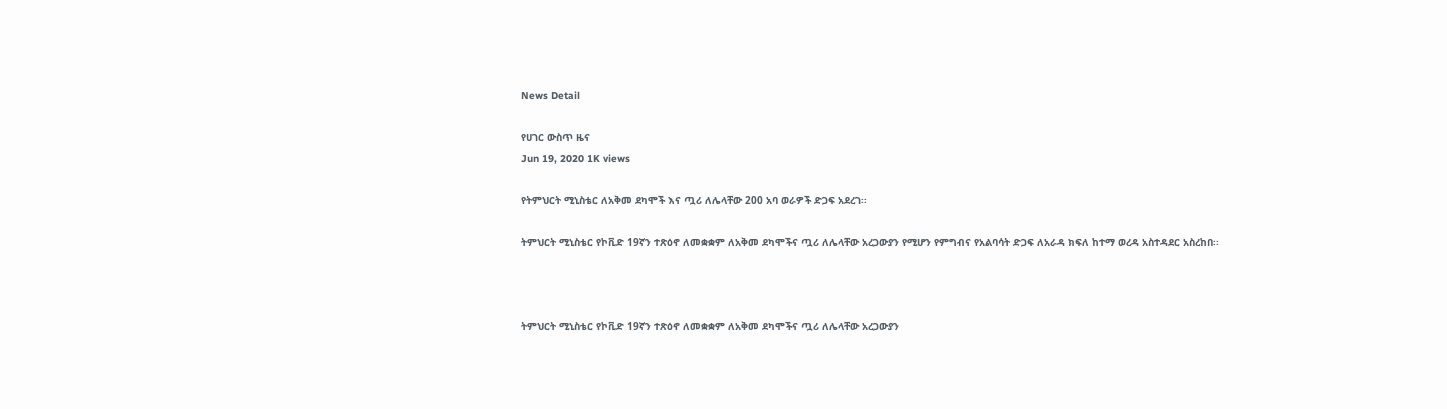News Detail

የሀገር ውስጥ ዜና
Jun 19, 2020 1K views

የትምህርት ሚኒስቴር ለአቅመ ደካሞች እና ጧሪ ለሌላቸው 200 አባ ወራዎች ድጋፍ አደረገ፡፡

ትምህርት ሚኒስቴር የኮቪድ 19ኛን ተጽዕኖ ለመቋቋም ለአቅመ ደካሞችና ጧሪ ለሌላቸው አረጋውያን የሚሆን የምግብና የአልባሳት ድጋፍ ለአራዳ ክፍለ ከተማ ወረዳ አስተዳደር አስረከበ፡፡



ትምህርት ሚኒስቴር የኮቪድ 19ኛን ተጽዕኖ ለመቋቋም ለአቅመ ደካሞችና ጧሪ ለሌላቸው አረጋውያን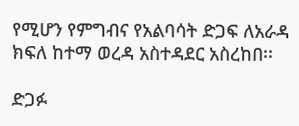የሚሆን የምግብና የአልባሳት ድጋፍ ለአራዳ ክፍለ ከተማ ወረዳ አስተዳደር አስረከበ፡፡

ድጋፉ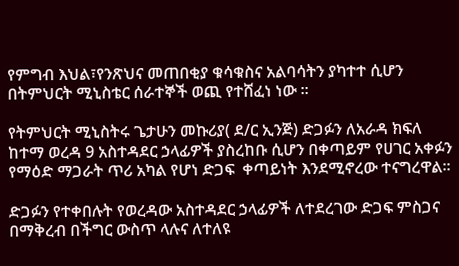የምግብ እህል፣የንጽህና መጠበቂያ ቁሳቁስና አልባሳትን ያካተተ ሲሆን በትምህርት ሚኒስቴር ሰራተኞች ወጪ የተሸፈነ ነው ፡፡

የትምህርት ሚኒስትሩ ጌታሁን መኩሪያ( ደ/ር ኢንጅ) ድጋፉን ለአራዳ ክፍለ ከተማ ወረዳ 9 አስተዳደር ኃላፊዎች ያስረከቡ ሲሆን በቀጣይም የሀገር አቀፉን የማዕድ ማጋራት ጥሪ አካል የሆነ ድጋፍ  ቀጣይነት እንደሚኖረው ተናግረዋል፡፡

ድጋፉን የተቀበሉት የወረዳው አስተዳደር ኃላፊዎች ለተደረገው ድጋፍ ምስጋና በማቅረብ በችግር ውስጥ ላሉና ለተለዩ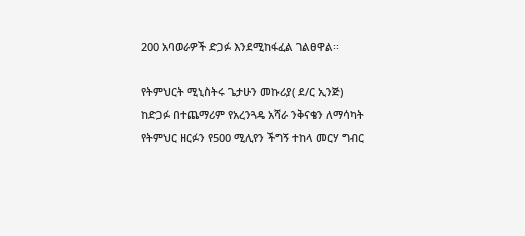200 አባወራዎች ድጋፉ እንደሚከፋፈል ገልፀዋል፡፡

የትምህርት ሚኒስትሩ ጌታሁን መኩሪያ( ደ/ር ኢንጅ)  ከድጋፉ በተጨማሪም የአረንጓዴ አሻራ ንቅናቄን ለማሳካት የትምህር ዘርፉን የ500 ሚሊየን ችግኝ ተከላ መርሃ ግብር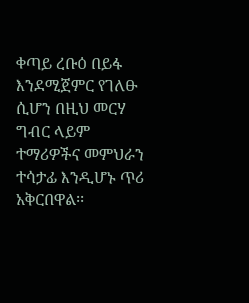ቀጣይ ረቡዕ በይፋ እንደሚጀምር የገለፁ ሲሆን በዚህ መርሃ ግብር ላይም ተማሪዎችና መምህራን ተሳታፊ እንዲሆኑ ጥሪ አቅርበዋል፡፡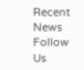Recent News
Follow Us